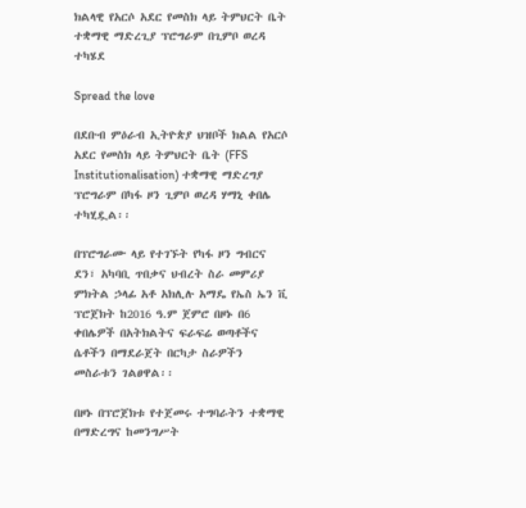ክልላዊ የአርሶ አደር የመስክ ላይ ትምህርት ቤት ተቋማዊ ማድረጊያ ፕሮግራም በጊምቦ ወረዳ ተካሄደ

Spread the love

በደቡብ ምዕራብ ኢትዮጵያ ህዝቦች ክልል የአርሶ አደር የመስክ ላይ ትምህርት ቤት (FFS Institutionalisation) ተቋማዊ ማድረግያ ፕሮግራም በካፋ ዞን ጊምቦ ወረዳ ሃማኒ ቀበሌ ተካሂዷል፡፡

በፕሮግራሙ ላይ የተገኙት የካፋ ዞን ግብርና ደን፣ አካባቢ ጥበቃና ህብረት ስራ መምሪያ ምክትል ኃላፊ አቶ አክሊሉ አማዴ የኤስ ኤን ቪ ፕሮጀክት ከ2016 ዓ.ም ጀምሮ በዞኑ በ6 ቀበሌዎች በአትክልትና ፍራፍሬ ወጣቶችና ሴቶችን በማደራጀት በርካታ ስራዎችን መስራቱን ገልፀዋል፡፡

በዞኑ በፕሮጀክቱ የተጀመሩ ተግባራትን ተቋማዊ በማድረግና ከመንግሥት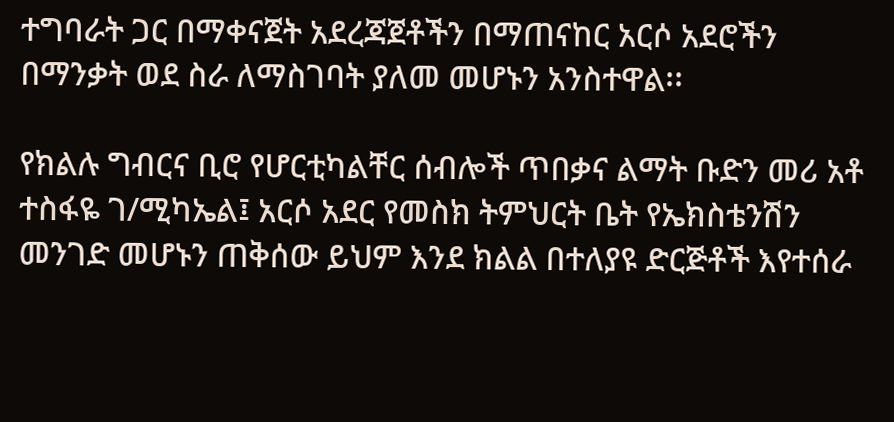ተግባራት ጋር በማቀናጀት አደረጃጀቶችን በማጠናከር አርሶ አደሮችን በማንቃት ወደ ስራ ለማስገባት ያለመ መሆኑን አንስተዋል፡፡

የክልሉ ግብርና ቢሮ የሆርቲካልቸር ሰብሎች ጥበቃና ልማት ቡድን መሪ አቶ ተስፋዬ ገ/ሚካኤል፤ አርሶ አደር የመስክ ትምህርት ቤት የኤክስቴንሽን መንገድ መሆኑን ጠቅሰው ይህም እንደ ክልል በተለያዩ ድርጅቶች እየተሰራ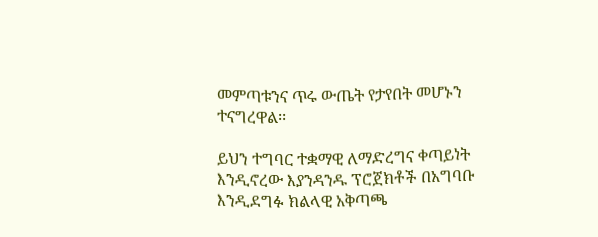መምጣቱንና ጥሩ ውጤት የታየበት መሆኑን ተናግረዋል፡፡

ይህን ተግባር ተቋማዊ ለማድረግና ቀጣይነት እንዲኖረው እያንዳንዱ ፕሮጀክቶች በአግባቡ እንዲደግፉ ክልላዊ አቅጣጫ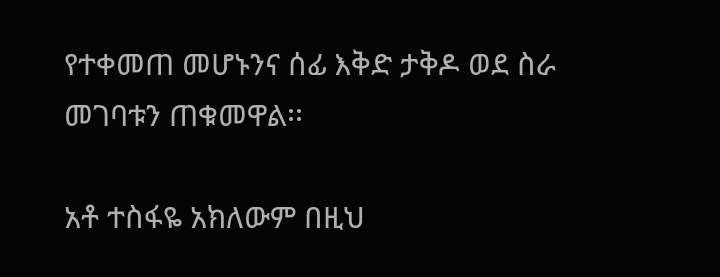የተቀመጠ መሆኑንና ሰፊ እቅድ ታቅዶ ወደ ስራ መገባቱን ጠቁመዋል፡፡

አቶ ተስፋዬ አክለውም በዚህ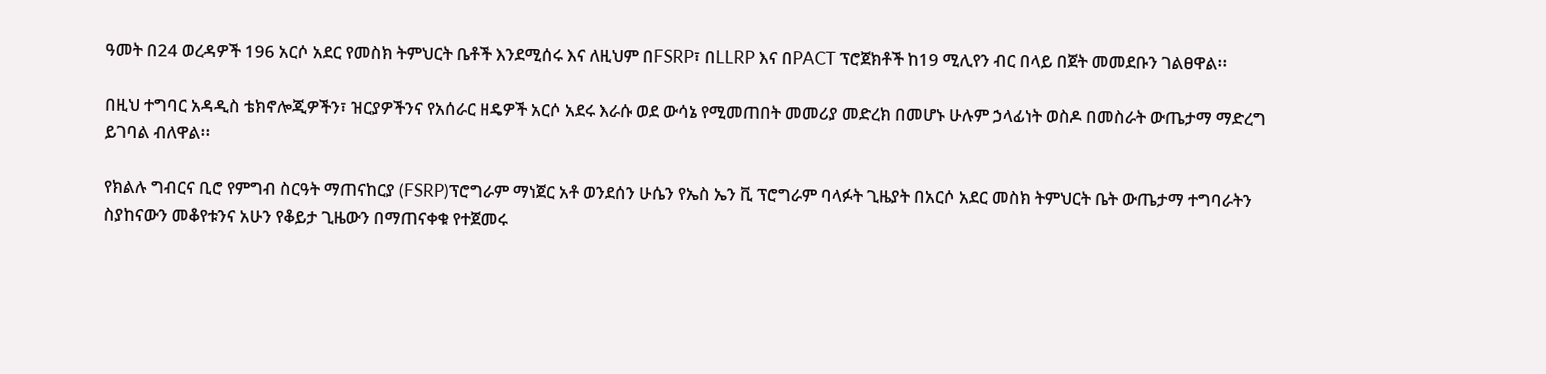ዓመት በ24 ወረዳዎች 196 አርሶ አደር የመስክ ትምህርት ቤቶች እንደሚሰሩ እና ለዚህም በFSRP፣ በLLRP እና በPACT ፕሮጀክቶች ከ19 ሚሊየን ብር በላይ በጀት መመደቡን ገልፀዋል፡፡

በዚህ ተግባር አዳዲስ ቴክኖሎጂዎችን፣ ዝርያዎችንና የአሰራር ዘዴዎች አርሶ አደሩ እራሱ ወደ ውሳኔ የሚመጠበት መመሪያ መድረክ በመሆኑ ሁሉም ኃላፊነት ወስዶ በመስራት ውጤታማ ማድረግ ይገባል ብለዋል፡፡

የክልሉ ግብርና ቢሮ የምግብ ስርዓት ማጠናከርያ (FSRP)ፕሮግራም ማነጀር አቶ ወንደሰን ሁሴን የኤስ ኤን ቪ ፕሮግራም ባላፉት ጊዜያት በአርሶ አደር መስክ ትምህርት ቤት ውጤታማ ተግባራትን ስያከናውን መቆየቱንና አሁን የቆይታ ጊዜውን በማጠናቀቁ የተጀመሩ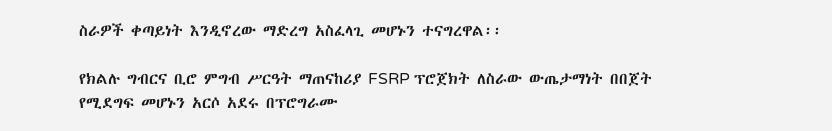ስራዎች ቀጣይነት እንዲኖረው ማድረግ አስፈላጊ መሆኑን ተናግረዋል፡፡

የክልሉ ግብርና ቢሮ ምግብ ሥርዓት ማጠናከሪያ FSRP ፕሮጀክት ለስራው ውጤታማነት በበጀት የሚደግፍ መሆኑን አርሶ አደሩ በፕሮግራሙ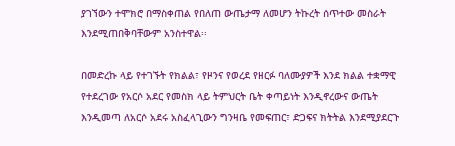ያገኘውን ተሞክሮ በማስቀጠል የበለጠ ውጤታማ ለመሆን ትኩረት ሰጥተው መስራት እንደሚጠበቅባቸውም አንስተዋል፡፡

በመድረኩ ላይ የተገኙት የክልል፣ የዞንና የወረደ የዘርፉ ባለሙያዎች እንደ ክልል ተቋማዊ የተደረገው የአርሶ አደር የመስክ ላይ ትምህርት ቤት ቀጣይነት እንዲኖረውና ውጤት እንዲመጣ ለአርሶ አደሩ አስፈላጊውን ግንዛቤ የመፍጠር፣ ድጋፍና ክትትል እንደሚያደርጉ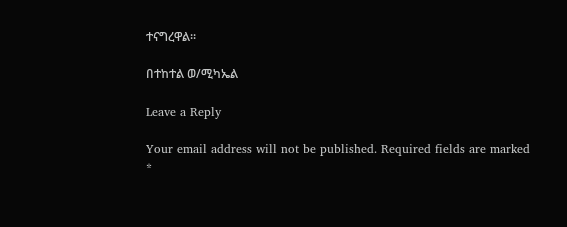ተናግረዋል፡፡

በተከተል ወ/ሚካኤል

Leave a Reply

Your email address will not be published. Required fields are marked *